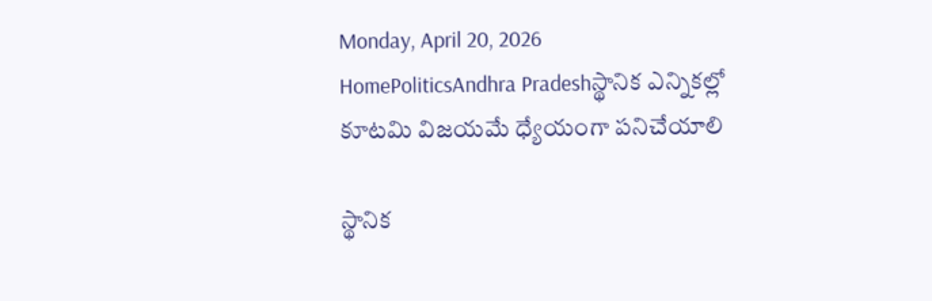Monday, April 20, 2026
HomePoliticsAndhra Pradeshస్థానిక ఎన్నికల్లో కూటమి విజయమే ధ్యేయంగా పనిచేయాలి

స్థానిక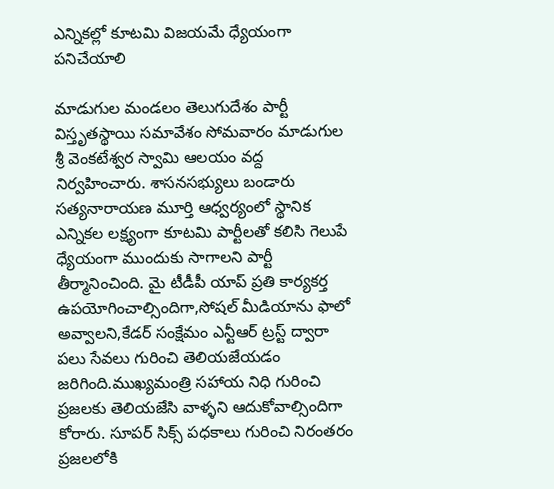ఎన్నికల్లో కూటమి విజయమే ధ్యేయంగా పనిచేయాలి

మాడుగుల మండలం తెలుగుదేశం పార్టీ విస్తృతస్థాయి సమావేశం సోమవారం మాడుగుల శ్రీ వెంకటేశ్వర స్వామి ఆలయం వద్ద నిర్వహించారు. శాసనసభ్యులు బండారు సత్యనారాయణ మూర్తి ఆధ్వర్యంలో స్థానిక ఎన్నికల లక్ష్యంగా కూటమి పార్టీలతో కలిసి గెలుపే ధ్యేయంగా ముందుకు సాగాలని పార్టీ తీర్మానించింది. మై టీడీపీ యాప్ ప్రతి కార్యకర్త ఉపయోగించాల్సిందిగా,సోషల్ మీడియాను ఫాలో అవ్వాలని,కేడర్ సంక్షేమం ఎన్టీఆర్ ట్రస్ట్ ద్వారా పలు సేవలు గురించి తెలియజేయడం జరిగింది.ముఖ్యమంత్రి సహాయ నిధి గురించి ప్రజలకు తెలియజేసి వాళ్ళని ఆదుకోవాల్సిందిగా కోరారు. సూపర్ సిక్స్ పధకాలు గురించి నిరంతరం ప్రజలలోకి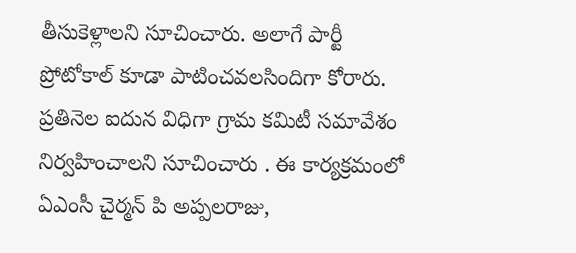తీసుకెళ్లాలని సూచించారు. అలాగే పార్టీ ప్రోటోకాల్ కూడా పాటించవలసిందిగా కోరారు. ప్రతినెల ఐదున విధిగా గ్రామ కమిటీ సమావేశం నిర్వహించాలని సూచించారు . ఈ కార్యక్రమంలో ఏఎంసీ చైర్మన్ పి అప్పలరాజు,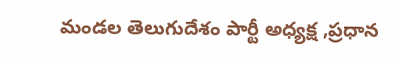మండల తెలుగుదేశం పార్టీ అధ్యక్ష ,ప్రధాన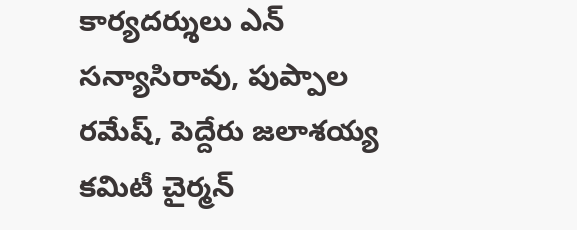కార్యదర్శులు ఎన్ సన్యాసిరావు, పుప్పాల రమేష్, పెద్దేరు జలాశయ్య కమిటీ చైర్మన్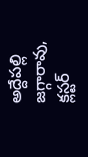అద్దేపల్లి జగ్గారావు, క్లస్టర్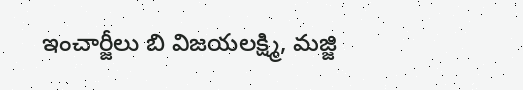ఇంచార్జీలు బి విజయలక్ష్మి, మజ్జి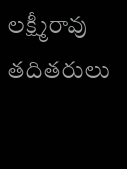లక్ష్మీరావు తదితరులు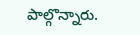పాల్గొన్నారు.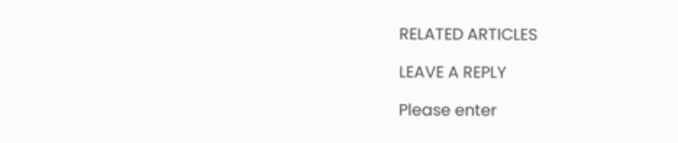RELATED ARTICLES

LEAVE A REPLY

Please enter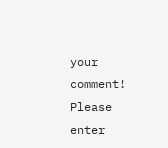your comment!
Please enter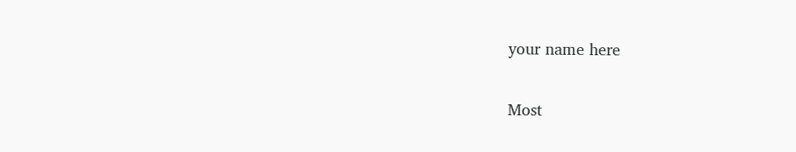your name here

Most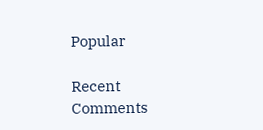Popular

Recent Comments